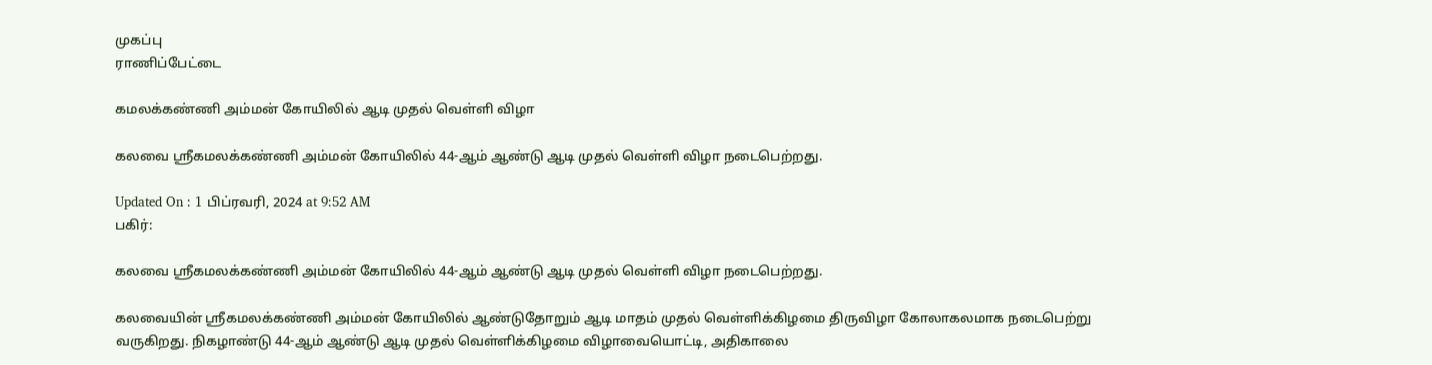முகப்பு
ராணிப்பேட்டை

கமலக்கண்ணி அம்மன் கோயிலில் ஆடி முதல் வெள்ளி விழா

கலவை ஸ்ரீகமலக்கண்ணி அம்மன் கோயிலில் 44-ஆம் ஆண்டு ஆடி முதல் வெள்ளி விழா நடைபெற்றது.

Updated On : 1 பிப்ரவரி, 2024 at 9:52 AM
பகிர்:

கலவை ஸ்ரீகமலக்கண்ணி அம்மன் கோயிலில் 44-ஆம் ஆண்டு ஆடி முதல் வெள்ளி விழா நடைபெற்றது.

கலவையின் ஸ்ரீகமலக்கண்ணி அம்மன் கோயிலில் ஆண்டுதோறும் ஆடி மாதம் முதல் வெள்ளிக்கிழமை திருவிழா கோலாகலமாக நடைபெற்று வருகிறது. நிகழாண்டு 44-ஆம் ஆண்டு ஆடி முதல் வெள்ளிக்கிழமை விழாவையொட்டி, அதிகாலை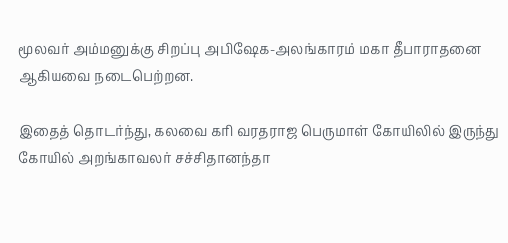மூலவர் அம்மனுக்கு சிறப்பு அபிஷேக-அலங்காரம் மகா தீபாராதனை ஆகியவை நடைபெற்றன.

இதைத் தொடர்ந்து, கலவை கரி வரதராஜ பெருமாள் கோயிலில் இருந்து கோயில் அறங்காவலர் சச்சிதானந்தா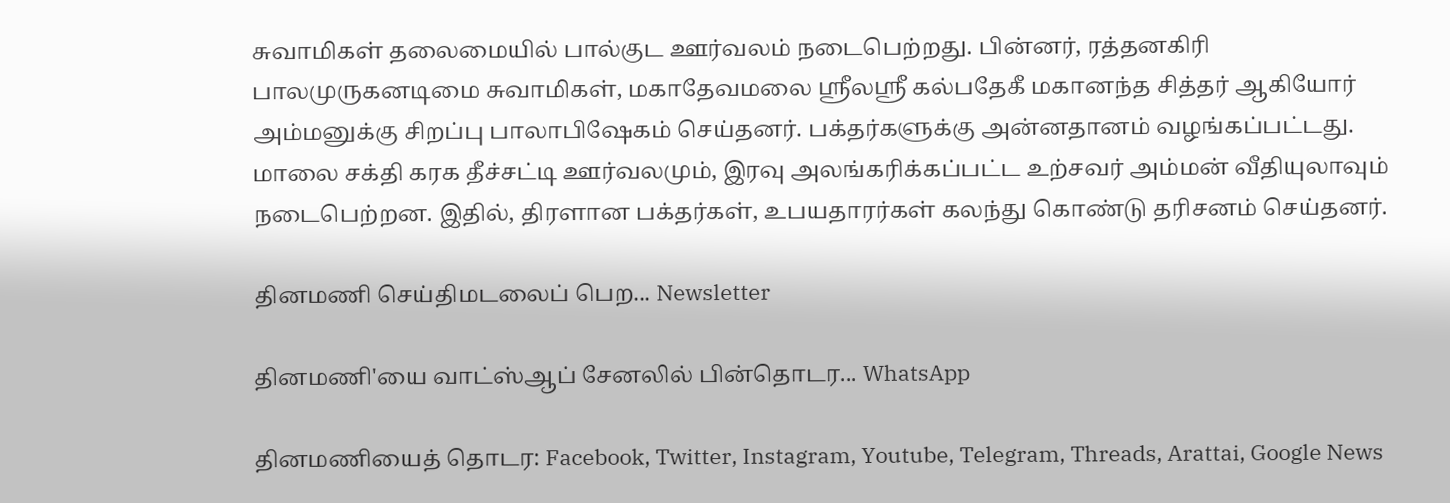சுவாமிகள் தலைமையில் பால்குட ஊர்வலம் நடைபெற்றது. பின்னர், ரத்தனகிரி பாலமுருகனடிமை சுவாமிகள், மகாதேவமலை ஸ்ரீலஸ்ரீ கல்பதேகீ மகானந்த சித்தர் ஆகியோர் அம்மனுக்கு சிறப்பு பாலாபிஷேகம் செய்தனர். பக்தர்களுக்கு அன்னதானம் வழங்கப்பட்டது. மாலை சக்தி கரக தீச்சட்டி ஊர்வலமும், இரவு அலங்கரிக்கப்பட்ட உற்சவர் அம்மன் வீதியுலாவும் நடைபெற்றன. இதில், திரளான பக்தர்கள், உபயதாரர்கள் கலந்து கொண்டு தரிசனம் செய்தனர்.

தினமணி செய்திமடலைப் பெற... Newsletter

தினமணி'யை வாட்ஸ்ஆப் சேனலில் பின்தொடர... WhatsApp

தினமணியைத் தொடர: Facebook, Twitter, Instagram, Youtube, Telegram, Threads, Arattai, Google News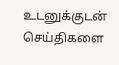உடனுக்குடன் செய்திகளை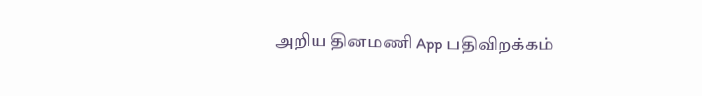அறிய தினமணி App பதிவிறக்கம்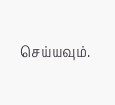செய்யவும்.